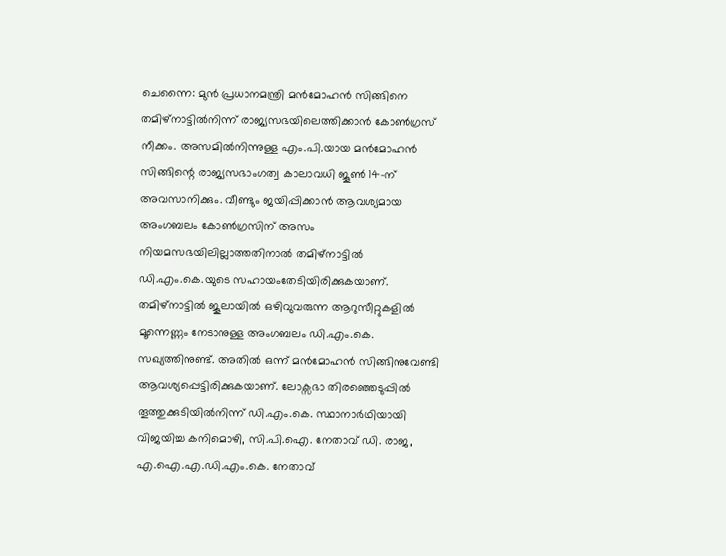ചെന്നൈ: മുൻ പ്രധാനമന്ത്രി മൻമോഹൻ സിങ്ങിനെ തമിഴ്നാട്ടിൽനിന്ന് രാജ്യസഭയിലെത്തിക്കാൻ കോൺഗ്രസ് നീക്കം. അസമിൽനിന്നുള്ള എം.പി.യായ മൻമോഹൻ സിങ്ങിന്റെ രാജ്യസഭാംഗത്വ കാലാവധി ജൂൺ 14-ന് അവസാനിക്കും. വീണ്ടും ജയിപ്പിക്കാൻ ആവശ്യമായ അംഗബലം കോൺഗ്രസിന് അസം നിയമസഭയിലില്ലാത്തതിനാൽ തമിഴ്നാട്ടിൽ ഡി.എം.കെ.യുടെ സഹായംതേടിയിരിക്കുകയാണ്. തമിഴ്നാട്ടിൽ ജൂലായിൽ ഒഴിവുവരുന്ന ആറുസീറ്റുകളിൽ മൂന്നെണ്ണം നേടാനുള്ള അംഗബലം ഡി.എം.കെ. സഖ്യത്തിനുണ്ട്. അതിൽ ഒന്ന് മൻമോഹൻ സിങ്ങിനുവേണ്ടി ആവശ്യപ്പെട്ടിരിക്കുകയാണ്. ലോക്സഭാ തിരഞ്ഞെടുപ്പിൽ തൂത്തുക്കുടിയിൽനിന്ന് ഡി.എം.കെ. സ്ഥാനാർഥിയായി വിജയിച്ച കനിമൊഴി, സി.പി.ഐ. നേതാവ് ഡി. രാജ, എ.ഐ.എ.ഡി.എം.കെ. നേതാവ്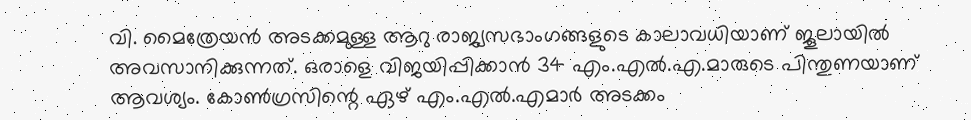വി. മൈത്രേയൻ അടക്കമുള്ള ആറു രാജ്യസഭാംഗങ്ങളുടെ കാലാവധിയാണ് ജൂലായിൽ അവസാനിക്കുന്നത്. ഒരാളെ വിജയിപ്പിക്കാൻ 34 എം.എൽ.എ.മാരുടെ പിന്തുണയാണ് ആവശ്യം. കോൺഗ്രസിന്റെ ഏഴ് എം.എൽ.എമാർ അടക്കം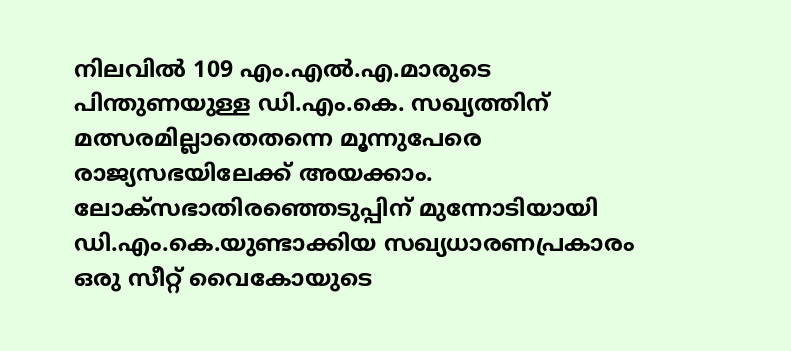നിലവിൽ 109 എം.എൽ.എ.മാരുടെ പിന്തുണയുള്ള ഡി.എം.കെ. സഖ്യത്തിന് മത്സരമില്ലാതെതന്നെ മൂന്നുപേരെ രാജ്യസഭയിലേക്ക് അയക്കാം. ലോക്സഭാതിരഞ്ഞെടുപ്പിന് മുന്നോടിയായി ഡി.എം.കെ.യുണ്ടാക്കിയ സഖ്യധാരണപ്രകാരം ഒരു സീറ്റ് വൈകോയുടെ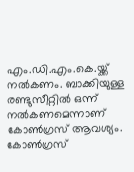എം.ഡി.എം.കെ.യ്ക്ക് നൽകണം. ബാക്കിയുള്ള രണ്ടുസീറ്റിൽ ഒന്ന് നൽകണമെന്നാണ് കോൺഗ്രസ് ആവശ്യം. കോൺഗ്രസ്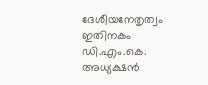ദേശീയനേതൃത്വം ഇതിനകം ഡി.എം.കെ. അധ്യക്ഷൻ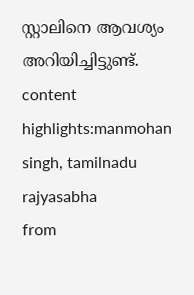സ്റ്റാലിനെ ആവശ്യം അറിയിച്ചിട്ടുണ്ട്. content highlights:manmohan singh, tamilnadu rajyasabha
from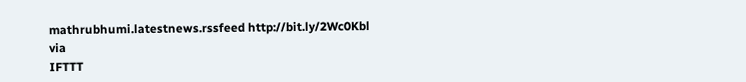mathrubhumi.latestnews.rssfeed http://bit.ly/2Wc0Kbl
via
IFTTT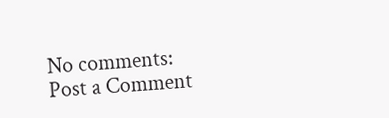No comments:
Post a Comment